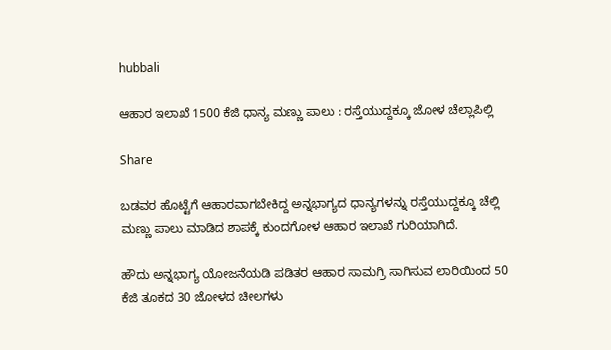hubbali

ಆಹಾರ ಇಲಾಖೆ 1500 ಕೆಜಿ ಧಾನ್ಯ ಮಣ್ಣು ಪಾಲು : ರಸ್ತೆಯುದ್ದಕ್ಕೂ ಜೋಳ ಚೆಲ್ಲಾಪಿಲ್ಲಿ

Share

ಬಡವರ ಹೊಟ್ಟೆಗೆ ಆಹಾರವಾಗಬೇಕಿದ್ದ ಅನ್ನಭಾಗ್ಯದ ಧಾನ್ಯಗಳನ್ನು ರಸ್ತೆಯುದ್ದಕ್ಕೂ ಚೆಲ್ಲಿ ಮಣ್ಣು ಪಾಲು ಮಾಡಿದ ಶಾಪಕ್ಕೆ ಕುಂದಗೋಳ ಆಹಾರ ಇಲಾಖೆ ಗುರಿಯಾಗಿದೆ.

ಹೌದು ಅನ್ನಭಾಗ್ಯ ಯೋಜನೆಯಡಿ ಪಡಿತರ ಆಹಾರ ಸಾಮಗ್ರಿ ಸಾಗಿಸುವ ಲಾರಿಯಿಂದ 50 ಕೆಜಿ ತೂಕದ 30 ಜೋಳದ ಚೀಲಗಳು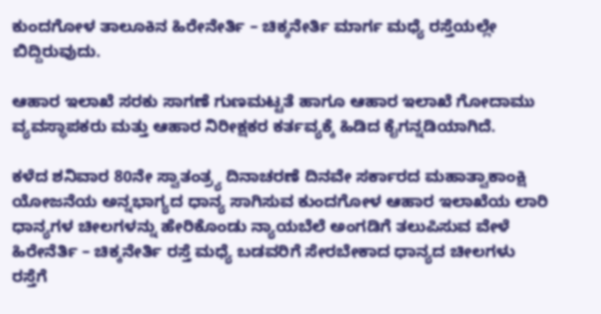ಕುಂದಗೋಳ ತಾಲೂಕಿನ ಹಿರೇನೇರ್ತಿ – ಚಿಕ್ಕನೇರ್ತಿ ಮಾರ್ಗ ಮಧ್ಯೆ ರಸ್ತೆಯಲ್ಲೇ ಬಿದ್ದಿರುವುದು.

ಆಹಾರ ಇಲಾಖೆ ಸರಕು ಸಾಗಣೆ ಗುಣಮಟ್ಟತೆ ಹಾಗೂ ಆಹಾರ ಇಲಾಖೆ ಗೋದಾಮು ವ್ಯವಸ್ಥಾಪಕರು ಮತ್ತು ಆಹಾರ ನಿರೀಕ್ಷಕರ ಕರ್ತವ್ಯಕ್ಕೆ ಹಿಡಿದ ಕೈಗನ್ನಡಿಯಾಗಿದೆ.

ಕಳೆದ ಶನಿವಾರ 80ನೇ ಸ್ವಾತಂತ್ರ್ಯ ದಿನಾಚರಣೆ ದಿನವೇ ಸರ್ಕಾರದ ಮಹಾತ್ವಾಕಾಂಕ್ಷಿ ಯೋಜನೆಯ ಅನ್ನಭಾಗ್ಯದ ಧಾನ್ಯ ಸಾಗಿಸುವ ಕುಂದಗೋಳ ಆಹಾರ ಇಲಾಖೆಯ ಲಾರಿ ಧಾನ್ಯಗಳ ಚೀಲಗಳನ್ನು ಹೇರಿಕೊಂಡು ನ್ಯಾಯಬೆಲೆ ಅಂಗಡಿಗೆ ತಲುಪಿಸುವ ವೇಳೆ ಹಿರೇನೆರ್ತಿ – ಚಿಕ್ಕನೇರ್ತಿ ರಸ್ತೆ ಮಧ್ಯೆ ಬಡವರಿಗೆ ಸೇರಬೇಕಾದ ಧಾನ್ಯದ ಚೀಲಗಳು ರಸ್ತೆಗೆ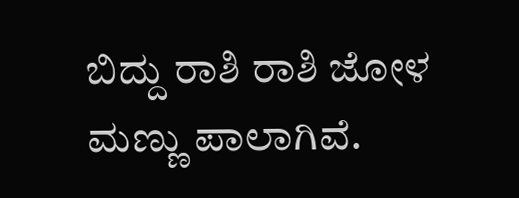ಬಿದ್ದು ರಾಶಿ ರಾಶಿ ಜೋಳ ಮಣ್ಣು ಪಾಲಾಗಿವೆ.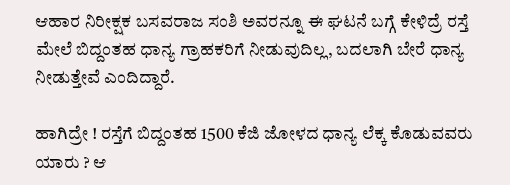ಆಹಾರ ನಿರೀಕ್ಷಕ ಬಸವರಾಜ ಸಂಶಿ ಅವರನ್ನೂ ಈ ಘಟನೆ ಬಗ್ಗೆ ಕೇಳಿದ್ರೆ ರಸ್ತೆ ಮೇಲೆ ಬಿದ್ದಂತಹ ಧಾನ್ಯ ಗ್ರಾಹಕರಿಗೆ ನೀಡುವುದಿಲ್ಲ, ಬದಲಾಗಿ ಬೇರೆ ಧಾನ್ಯ ನೀಡುತ್ತೇವೆ ಎಂದಿದ್ದಾರೆ.

ಹಾಗಿದ್ರೇ ! ರಸ್ತೆಗೆ ಬಿದ್ದಂತಹ 1500 ಕೆಜಿ ಜೋಳದ ಧಾನ್ಯ ಲೆಕ್ಕ ಕೊಡುವವರು ಯಾರು ? ಆ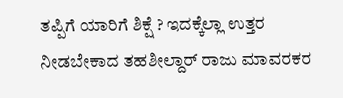ತಪ್ಪಿಗೆ ಯಾರಿಗೆ ಶಿಕ್ಷೆ ? ಇದಕ್ಕೆಲ್ಲಾ ಉತ್ತರ ನೀಡಬೇಕಾದ ತಹಶೀಲ್ದಾರ್ ರಾಜು ಮಾವರಕರ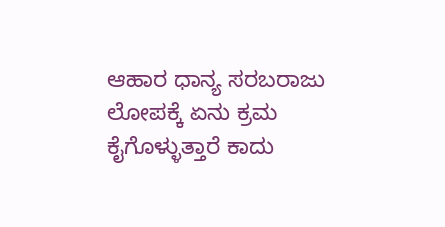ಆಹಾರ ಧಾನ್ಯ ಸರಬರಾಜು ಲೋಪಕ್ಕೆ ಏನು ಕ್ರಮ ಕೈಗೊಳ್ಳುತ್ತಾರೆ ಕಾದು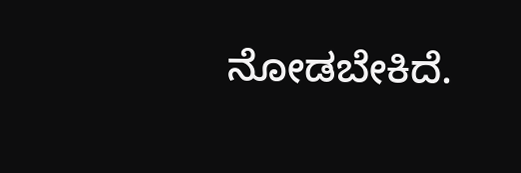ನೋಡಬೇಕಿದೆ.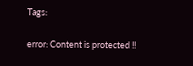Tags:

error: Content is protected !!